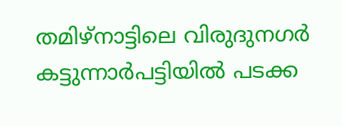തമിഴ്നാട്ടിലെ വിരുദുനഗർ കട്ടുന്നാർപട്ടിയിൽ പടക്ക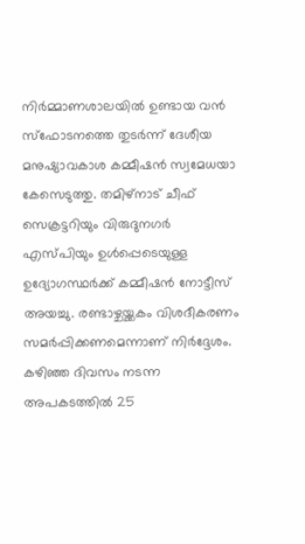നിർമ്മാണശാലയിൽ ഉണ്ടായ വൻ സ്ഫോടനത്തെ തുടർന്ന് ദേശീയ മനുഷ്യാവകാശ കമ്മീഷൻ സ്വമേധയാ കേസെടുത്തു. തമിഴ്നാട് ചീഫ് സെക്രട്ടറിയും വിരുദുനഗർ എസ്പിയും ഉൾപ്പെടെയുള്ള ഉദ്യോഗസ്ഥർക്ക് കമ്മീഷൻ നോട്ടീസ് അയച്ചു. രണ്ടാഴ്ചയ്ക്കകം വിശദീകരണം സമർപ്പിക്കണമെന്നാണ് നിർദ്ദേശം. കഴിഞ്ഞ ദിവസം നടന്ന അപകടത്തിൽ 25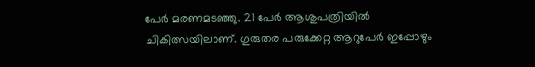പേർ മരണമടഞ്ഞു. 21 പേർ ആശുപത്രിയിൽ ചികിത്സയിലാണ്. ഗുരുതര പരുക്കേറ്റ ആറുപേർ ഇപ്പോഴും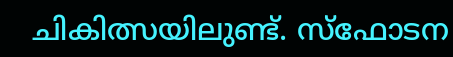ചികിത്സയിലുണ്ട്. സ്ഫോടന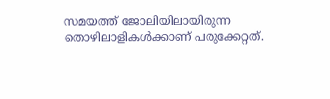സമയത്ത് ജോലിയിലായിരുന്ന തൊഴിലാളികൾക്കാണ് പരുക്കേറ്റത്.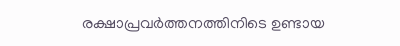രക്ഷാപ്രവർത്തനത്തിനിടെ ഉണ്ടായ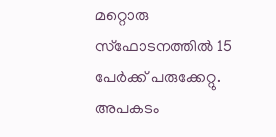മറ്റൊരു സ്ഫോടനത്തിൽ 15 പേർക്ക് പരുക്കേറ്റു. അപകടം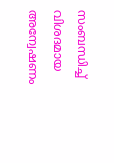സംബന്ധിച്ച് വിശദമായ അന്വേഷണം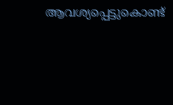ആവശ്യപ്പെട്ടുകൊണ്ട്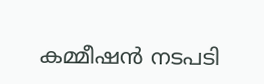കമ്മീഷൻ നടപടി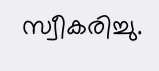സ്വീകരിച്ചു.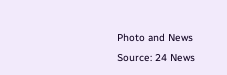Photo and News Source: 24 News